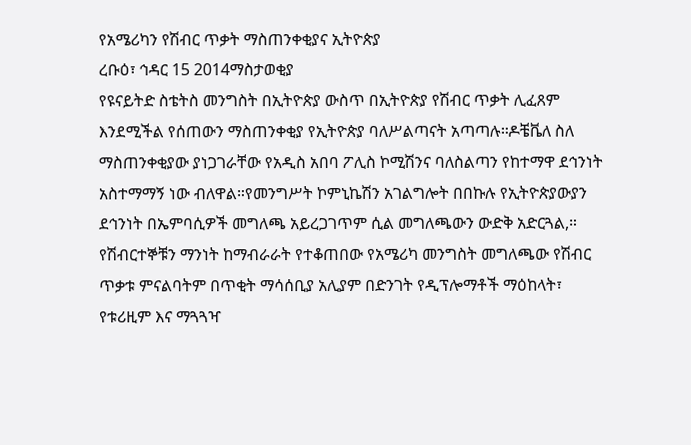የአሜሪካን የሽብር ጥቃት ማስጠንቀቂያና ኢትዮጵያ
ረቡዕ፣ ኅዳር 15 2014ማስታወቂያ
የዩናይትድ ስቴትስ መንግስት በኢትዮጵያ ውስጥ በኢትዮጵያ የሽብር ጥቃት ሊፈጸም እንደሚችል የሰጠውን ማስጠንቀቂያ የኢትዮጵያ ባለሥልጣናት አጣጣሉ።ዶቼቬለ ስለ ማስጠንቀቂያው ያነጋገራቸው የአዲስ አበባ ፖሊስ ኮሚሽንና ባለስልጣን የከተማዋ ደኅንነት አስተማማኝ ነው ብለዋል።የመንግሥት ኮምኒኬሽን አገልግሎት በበኩሉ የኢትዮጵያውያን ደኅንነት በኤምባሲዎች መግለጫ አይረጋገጥም ሲል መግለጫውን ውድቅ አድርጓል,። የሽብርተኞቹን ማንነት ከማብራራት የተቆጠበው የአሜሪካ መንግስት መግለጫው የሽብር ጥቃቱ ምናልባትም በጥቂት ማሳሰቢያ አሊያም በድንገት የዲፕሎማቶች ማዕከላት፣ የቱሪዚም እና ማጓጓዣ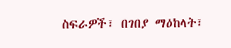ስፍራዎች፣ በገበያ ማዕከላት፣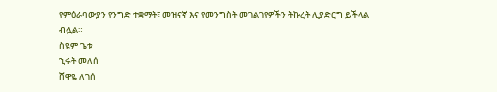የምዕራባውያን የንግድ ተቋማት፣ መዝናኛ እና የመንግስት መገልገየዎችን ትኩረት ሊያድርግ ይችላል ብሏል።
ስዩም ጌቱ
ኂሩት መለሰ
ሸዋዬ ለገሰ